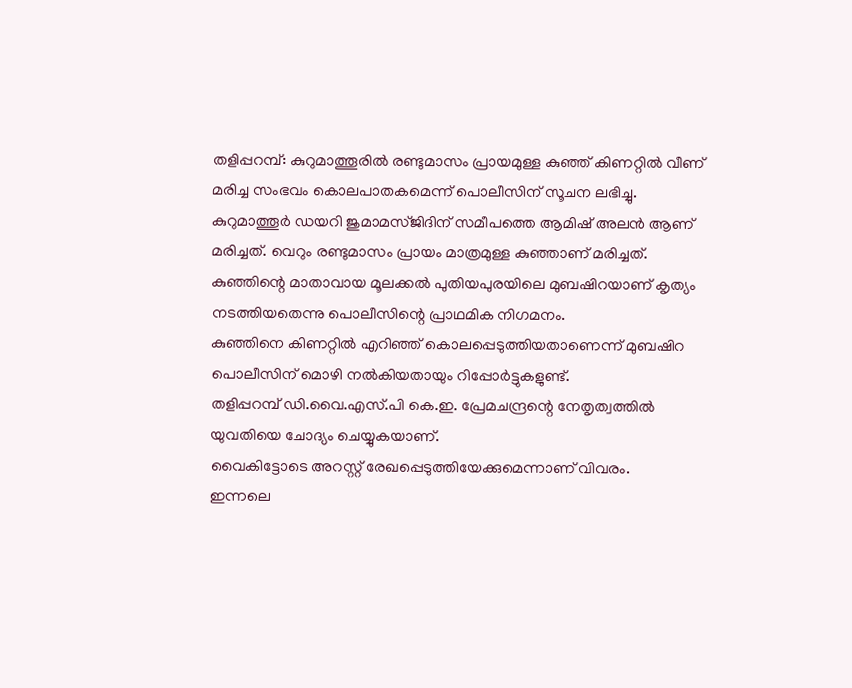തളിപ്പറമ്പ്: കുറുമാത്തൂരിൽ രണ്ടുമാസം പ്രായമുള്ള കുഞ്ഞ് കിണറ്റിൽ വീണ് മരിച്ച സംഭവം കൊലപാതകമെന്ന് പൊലീസിന് സൂചന ലഭിച്ചു.
കുറുമാത്തൂർ ഡയറി ജുമാമസ്ജിദിന് സമീപത്തെ ആമിഷ് അലൻ ആണ് മരിച്ചത്. വെറും രണ്ടുമാസം പ്രായം മാത്രമുള്ള കുഞ്ഞാണ് മരിച്ചത്.
കുഞ്ഞിന്റെ മാതാവായ മൂലക്കൽ പുതിയപുരയിലെ മുബഷിറയാണ് കൃത്യം നടത്തിയതെന്നു പൊലീസിന്റെ പ്രാഥമിക നിഗമനം.
കുഞ്ഞിനെ കിണറ്റിൽ എറിഞ്ഞ് കൊലപ്പെടുത്തിയതാണെന്ന് മുബഷിറ പൊലീസിന് മൊഴി നൽകിയതായും റിപ്പോർട്ടുകളുണ്ട്.
തളിപ്പറമ്പ് ഡി.വൈ.എസ്.പി കെ.ഇ. പ്രേമചന്ദ്രന്റെ നേതൃത്വത്തിൽ യുവതിയെ ചോദ്യം ചെയ്യുകയാണ്.
വൈകിട്ടോടെ അറസ്റ്റ് രേഖപ്പെടുത്തിയേക്കുമെന്നാണ് വിവരം.
ഇന്നലെ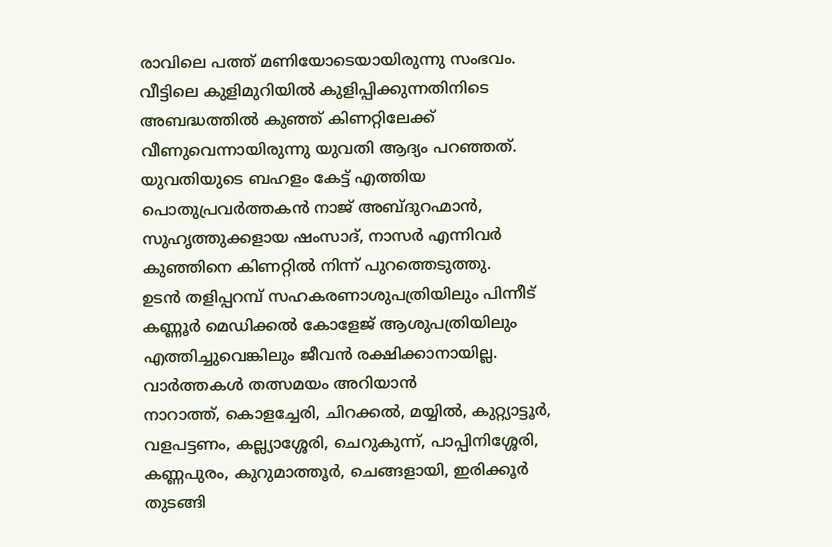രാവിലെ പത്ത് മണിയോടെയായിരുന്നു സംഭവം. വീട്ടിലെ കുളിമുറിയിൽ കുളിപ്പിക്കുന്നതിനിടെ അബദ്ധത്തിൽ കുഞ്ഞ് കിണറ്റിലേക്ക് വീണുവെന്നായിരുന്നു യുവതി ആദ്യം പറഞ്ഞത്.
യുവതിയുടെ ബഹളം കേട്ട് എത്തിയ പൊതുപ്രവർത്തകൻ നാജ് അബ്ദുറഹ്മാൻ, സുഹൃത്തുക്കളായ ഷംസാദ്, നാസർ എന്നിവർ കുഞ്ഞിനെ കിണറ്റിൽ നിന്ന് പുറത്തെടുത്തു.
ഉടൻ തളിപ്പറമ്പ് സഹകരണാശുപത്രിയിലും പിന്നീട് കണ്ണൂർ മെഡിക്കൽ കോളേജ് ആശുപത്രിയിലും എത്തിച്ചുവെങ്കിലും ജീവൻ രക്ഷിക്കാനായില്ല.
വാർത്തകൾ തത്സമയം അറിയാൻ
നാറാത്ത്, കൊളച്ചേരി, ചിറക്കൽ, മയ്യിൽ, കുറ്റ്യാട്ടൂർ, വളപട്ടണം, കല്ല്യാശ്ശേരി, ചെറുകുന്ന്, പാപ്പിനിശ്ശേരി, കണ്ണപുരം, കുറുമാത്തൂർ, ചെങ്ങളായി, ഇരിക്കൂർ തുടങ്ങി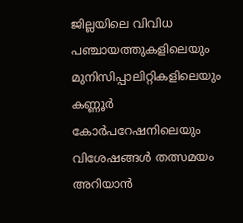ജില്ലയിലെ വിവിധ പഞ്ചായത്തുകളിലെയും മുനിസിപ്പാലിറ്റികളിലെയും കണ്ണൂർ കോർപറേഷനിലെയും വിശേഷങ്ങൾ തത്സമയം അറിയാൻ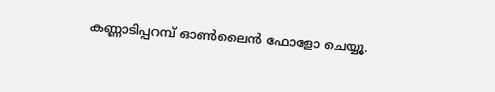കണ്ണാടിപ്പറമ്പ് ഓൺലൈൻ ഫോളോ ചെയ്യൂ.